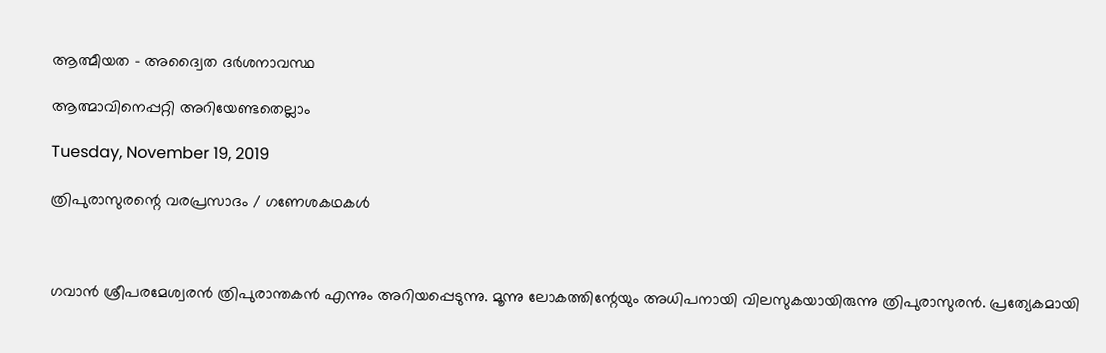ആത്മീയത - അദ്വൈത ദര്‍ശനാവസ്ഥ

ആത്മാവിനെപ്പറ്റി അറിയേണ്ടതെല്ലാം

Tuesday, November 19, 2019

ത്രിപുരാസുരന്റെ വരപ്രസാദം / ഗണേശകഥകൾ



ഗവാന്‍ ശ്രീപരമേശ്വരന്‍ ത്രിപുരാന്തകന്‍ എന്നും അറിയപ്പെടുന്നു. മൂന്നു ലോകത്തിന്റേയും അധിപനായി വിലസുകയായിരുന്നു ത്രിപുരാസുരന്‍. പ്രത്യേകമായി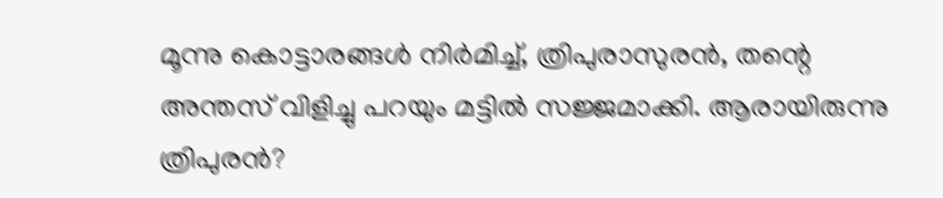മൂന്നു കൊട്ടാരങ്ങള്‍ നിര്‍മിച്ച്, ത്രിപുരാസുരന്‍, തന്റെ അന്തസ് വിളിച്ചു പറയും മട്ടില്‍ സജ്ജമാക്കി. ആരായിരുന്നു ത്രിപുരന്‍?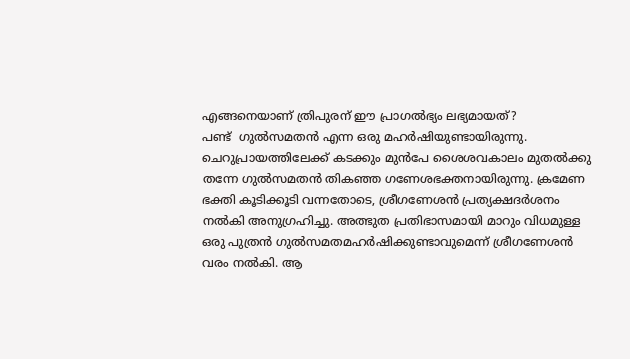എങ്ങനെയാണ് ത്രിപുരന് ഈ പ്രാഗല്‍ഭ്യം ലഭ്യമായത്?
പണ്ട്  ഗുല്‍സമതന്‍ എന്ന ഒരു മഹര്‍ഷിയുണ്ടായിരുന്നു. ചെറുപ്രായത്തിലേക്ക് കടക്കും മുന്‍പേ ശൈശവകാലം മുതല്‍ക്കു തന്നേ ഗുല്‍സമതന്‍ തികഞ്ഞ ഗണേശഭക്തനായിരുന്നു. ക്രമേണ ഭക്തി കൂടിക്കൂടി വന്നതോടെ, ശ്രീഗണേശന്‍ പ്രത്യക്ഷദര്‍ശനം നല്‍കി അനുഗ്രഹിച്ചു. അത്ഭുത പ്രതിഭാസമായി മാറും വിധമുള്ള ഒരു പുത്രന്‍ ഗുല്‍സമതമഹര്‍ഷിക്കുണ്ടാവുമെന്ന് ശ്രീഗണേശന്‍ വരം നല്‍കി. ആ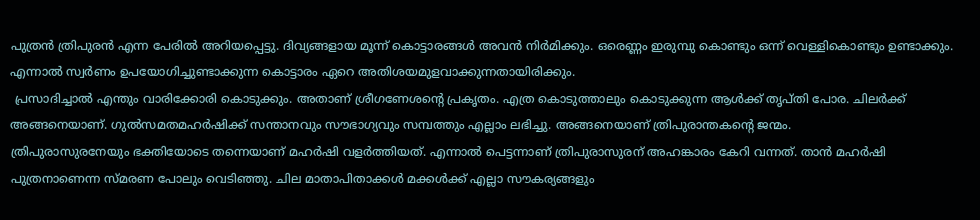പുത്രന്‍ ത്രിപുരന്‍ എന്ന പേരില്‍ അറിയപ്പെട്ടു. ദിവ്യങ്ങളായ മൂന്ന് കൊട്ടാരങ്ങള്‍ അവന്‍ നിര്‍മിക്കും. ഒരെണ്ണം ഇരുമ്പു കൊണ്ടും ഒന്ന് വെള്ളികൊണ്ടും ഉണ്ടാക്കും. എന്നാല്‍ സ്വര്‍ണം ഉപയോഗിച്ചുണ്ടാക്കുന്ന കൊട്ടാരം ഏറെ അതിശയമുളവാക്കുന്നതായിരിക്കും.
 പ്രസാദിച്ചാല്‍ എന്തും വാരിക്കോരി കൊടുക്കും. അതാണ് ശ്രീഗണേശന്റെ പ്രകൃതം. എത്ര കൊടുത്താലും കൊടുക്കുന്ന ആള്‍ക്ക് തൃപ്തി പോര. ചിലര്‍ക്ക് അങ്ങനെയാണ്. ഗുല്‍സമതമഹര്‍ഷിക്ക് സന്താനവും സൗഭാഗ്യവും സമ്പത്തും എല്ലാം ലഭിച്ചു. അങ്ങനെയാണ് ത്രിപുരാന്തകന്റെ ജന്മം.
ത്രിപുരാസുരനേയും ഭക്തിയോടെ തന്നെയാണ് മഹര്‍ഷി വളര്‍ത്തിയത്. എന്നാല്‍ പെട്ടന്നാണ് ത്രിപുരാസുരന് അഹങ്കാരം കേറി വന്നത്. താന്‍ മഹര്‍ഷി പുത്രനാണെന്ന സ്മരണ പോലും വെടിഞ്ഞു. ചില മാതാപിതാക്കള്‍ മക്കള്‍ക്ക് എല്ലാ സൗകര്യങ്ങളും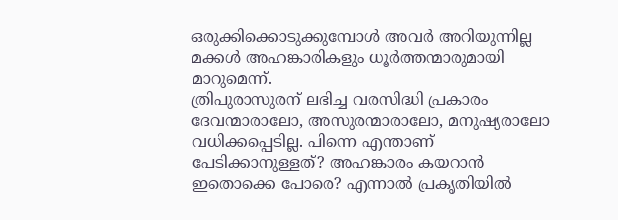ഒരുക്കിക്കൊടുക്കുമ്പോള്‍ അവര്‍ അറിയുന്നില്ല മക്കള്‍ അഹങ്കാരികളും ധൂര്‍ത്തന്മാരുമായി മാറുമെന്ന്.
ത്രിപുരാസുരന് ലഭിച്ച വരസിദ്ധി പ്രകാരം ദേവന്മാരാലോ, അസുരന്മാരാലോ, മനുഷ്യരാലോ വധിക്കപ്പെടില്ല. പിന്നെ എന്താണ് പേടിക്കാനുള്ളത്? അഹങ്കാരം കയറാന്‍ ഇതൊക്കെ പോരെ? എന്നാല്‍ പ്രകൃതിയില്‍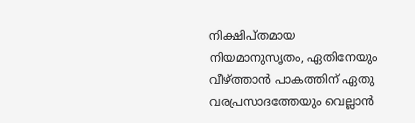നിക്ഷിപ്തമായ നിയമാനുസൃതം, ഏതിനേയും വീഴ്ത്താന്‍ പാകത്തിന് ഏതു വരപ്രസാദത്തേയും വെല്ലാന്‍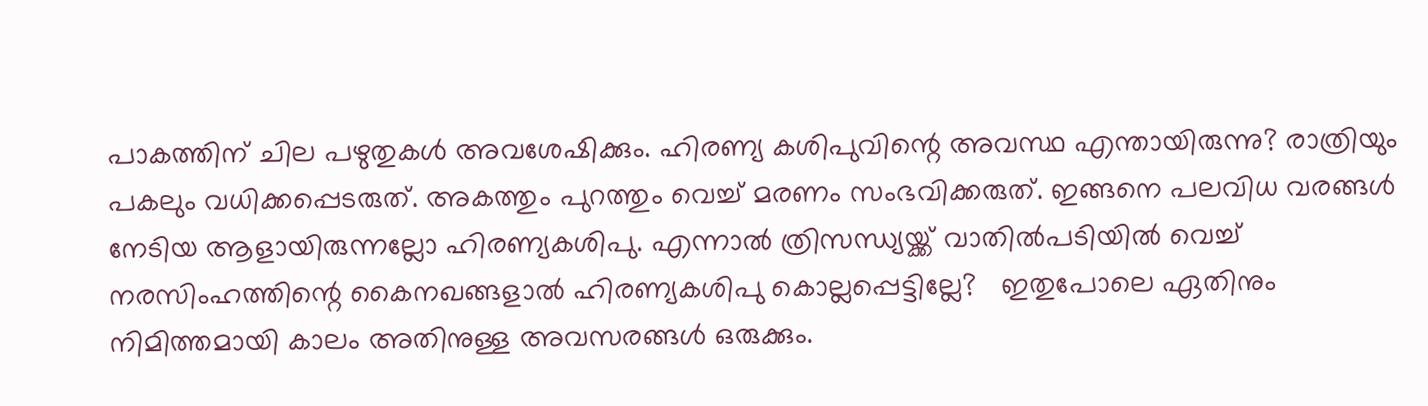പാകത്തിന് ചില പഴുതുകള്‍ അവശേഷിക്കും. ഹിരണ്യ കശിപുവിന്റെ അവസ്ഥ എന്തായിരുന്നു? രാത്രിയും പകലും വധിക്കപ്പെടരുത്. അകത്തും പുറത്തും വെച്ച് മരണം സംഭവിക്കരുത്. ഇങ്ങനെ പലവിധ വരങ്ങള്‍ നേടിയ ആളായിരുന്നല്ലോ ഹിരണ്യകശിപു. എന്നാല്‍ ത്രിസന്ധ്യയ്ക്ക് വാതില്‍പടിയില്‍ വെച്ച് നരസിംഹത്തിന്റെ കൈനഖങ്ങളാല്‍ ഹിരണ്യകശിപു കൊല്ലപ്പെട്ടില്ലേ?   ഇതുപോലെ ഏതിനും നിമിത്തമായി കാലം അതിനുള്ള അവസരങ്ങള്‍ ഒരുക്കും.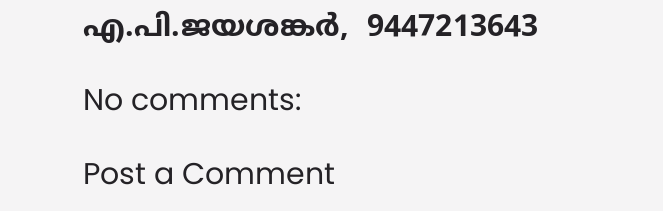എ.പി.ജയശങ്കര്‍,  9447213643

No comments:

Post a Comment